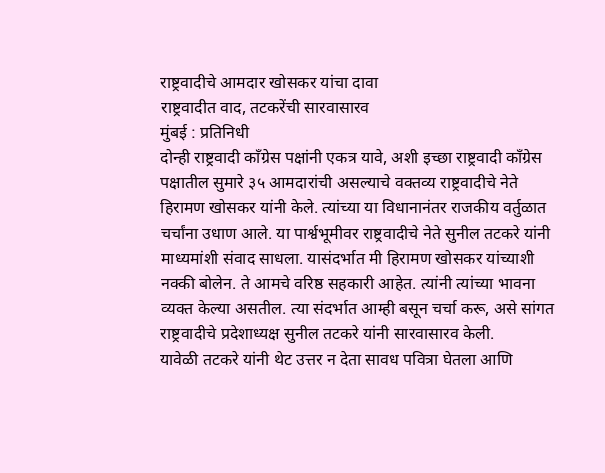राष्ट्रवादीचे आमदार खोसकर यांचा दावा
राष्ट्रवादीत वाद, तटकरेंची सारवासारव
मुंबई : प्रतिनिधी
दोन्ही राष्ट्रवादी काँग्रेस पक्षांनी एकत्र यावे, अशी इच्छा राष्ट्रवादी कॉंग्रेस पक्षातील सुमारे ३५ आमदारांची असल्याचे वक्तव्य राष्ट्रवादीचे नेते हिरामण खोसकर यांनी केले. त्यांच्या या विधानानंतर राजकीय वर्तुळात चर्चांना उधाण आले. या पार्श्वभूमीवर राष्ट्रवादीचे नेते सुनील तटकरे यांनी माध्यमांशी संवाद साधला. यासंदर्भात मी हिरामण खोसकर यांच्याशी नक्की बोलेन. ते आमचे वरिष्ठ सहकारी आहेत. त्यांनी त्यांच्या भावना व्यक्त केल्या असतील. त्या संदर्भात आम्ही बसून चर्चा करू, असे सांगत राष्ट्रवादीचे प्रदेशाध्यक्ष सुनील तटकरे यांनी सारवासारव केली.
यावेळी तटकरे यांनी थेट उत्तर न देता सावध पवित्रा घेतला आणि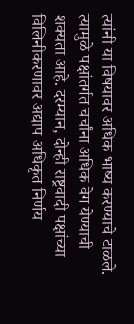त्यांनी या विषयावर अधिक भाष्य करण्याचे टाळले. त्यामुळे पक्षांतर्गत चर्चांना अधिक वेग येण्याची शक्यता आहे. दरम्यान, दोन्ही राष्ट्रवादी पक्षांच्या विलिनीकरणावर अद्याप अधिकृत निर्णय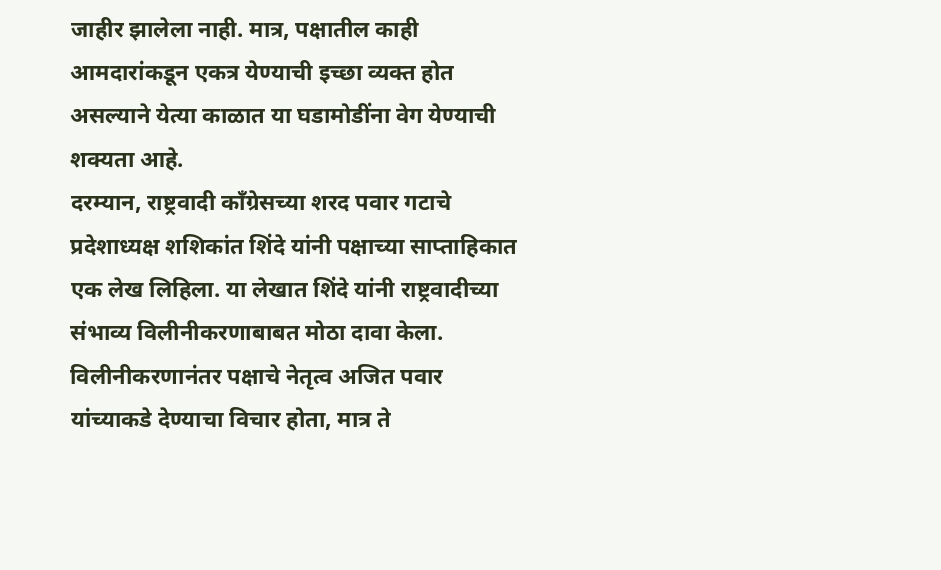जाहीर झालेला नाही. मात्र, पक्षातील काही आमदारांकडून एकत्र येण्याची इच्छा व्यक्त होत असल्याने येत्या काळात या घडामोडींना वेग येण्याची शक्यता आहे.
दरम्यान, राष्ट्रवादी काँग्रेसच्या शरद पवार गटाचे प्रदेशाध्यक्ष शशिकांत शिंदे यांनी पक्षाच्या साप्ताहिकात एक लेख लिहिला. या लेखात शिंदे यांनी राष्ट्रवादीच्या संभाव्य विलीनीकरणाबाबत मोठा दावा केला. विलीनीकरणानंतर पक्षाचे नेतृत्व अजित पवार यांच्याकडे देण्याचा विचार होता, मात्र ते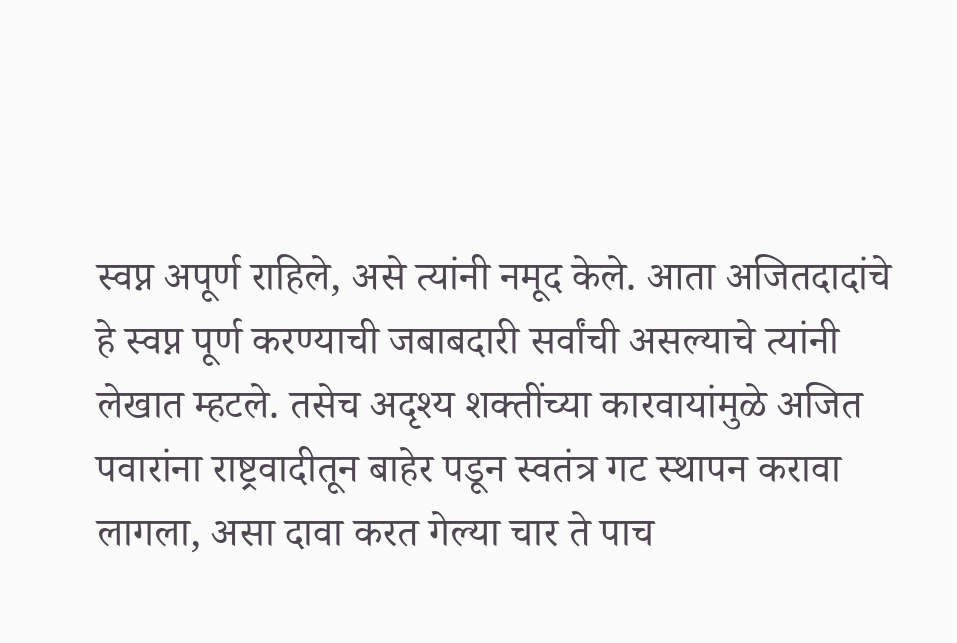स्वप्न अपूर्ण राहिले, असे त्यांनी नमूद केले. आता अजितदादांचे हे स्वप्न पूर्ण करण्याची जबाबदारी सर्वांची असल्याचे त्यांनी लेखात म्हटले. तसेच अदृश्य शक्तींच्या कारवायांमुळे अजित पवारांना राष्ट्रवादीतून बाहेर पडून स्वतंत्र गट स्थापन करावा लागला, असा दावा करत गेल्या चार ते पाच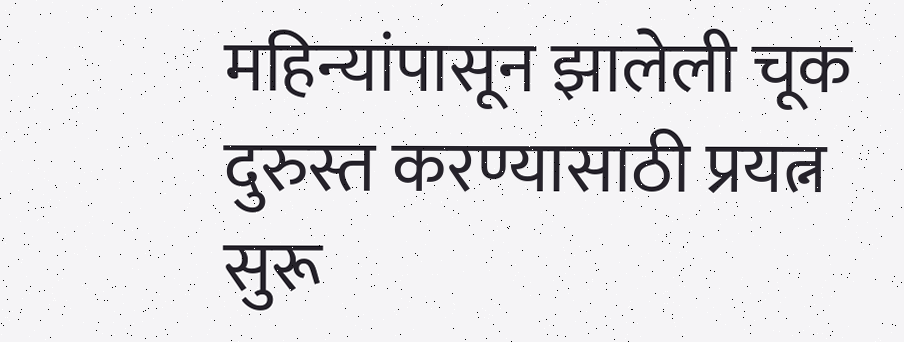महिन्यांपासून झालेली चूक दुरुस्त करण्यासाठी प्रयत्न सुरू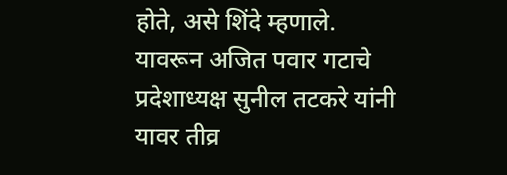होते, असे शिंदे म्हणाले. यावरून अजित पवार गटाचे प्रदेशाध्यक्ष सुनील तटकरे यांनी यावर तीव्र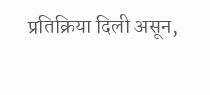प्रतिक्रिया दिली असून,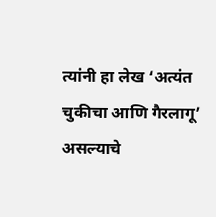त्यांनी हा लेख ‘अत्यंत चुकीचा आणि गैरलागू’ असल्याचे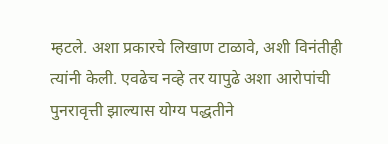म्हटले. अशा प्रकारचे लिखाण टाळावे, अशी विनंतीही त्यांनी केली. एवढेच नव्हे तर यापुढे अशा आरोपांची पुनरावृत्ती झाल्यास योग्य पद्धतीने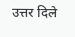उत्तर दिले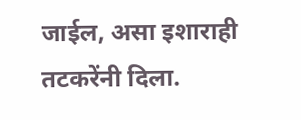जाईल, असा इशाराही तटकरेंनी दिला.